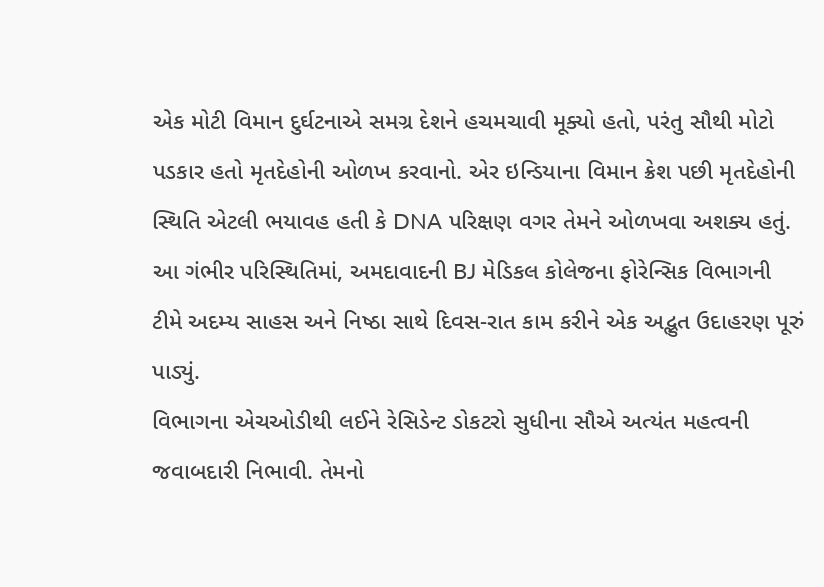એક મોટી વિમાન દુર્ઘટનાએ સમગ્ર દેશને હચમચાવી મૂક્યો હતો, પરંતુ સૌથી મોટો પડકાર હતો મૃતદેહોની ઓળખ કરવાનો. એર ઇન્ડિયાના વિમાન ક્રેશ પછી મૃતદેહોની સ્થિતિ એટલી ભયાવહ હતી કે DNA પરિક્ષણ વગર તેમને ઓળખવા અશક્ય હતું. આ ગંભીર પરિસ્થિતિમાં, અમદાવાદની BJ મેડિકલ કોલેજના ફોરેન્સિક વિભાગની ટીમે અદમ્ય સાહસ અને નિષ્ઠા સાથે દિવસ-રાત કામ કરીને એક અદ્ભુત ઉદાહરણ પૂરું પાડ્યું.
વિભાગના એચઓડીથી લઈને રેસિડેન્ટ ડોકટરો સુધીના સૌએ અત્યંત મહત્વની જવાબદારી નિભાવી. તેમનો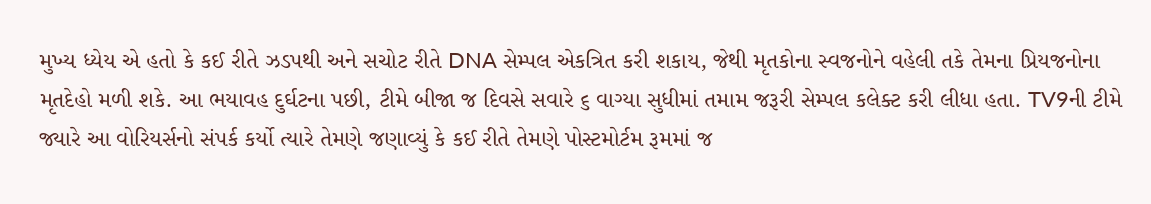મુખ્ય ધ્યેય એ હતો કે કઈ રીતે ઝડપથી અને સચોટ રીતે DNA સેમ્પલ એકત્રિત કરી શકાય, જેથી મૃતકોના સ્વજનોને વહેલી તકે તેમના પ્રિયજનોના મૃતદેહો મળી શકે. આ ભયાવહ દુર્ઘટના પછી, ટીમે બીજા જ દિવસે સવારે ૬ વાગ્યા સુધીમાં તમામ જરૂરી સેમ્પલ કલેક્ટ કરી લીધા હતા. TV9ની ટીમે જ્યારે આ વોરિયર્સનો સંપર્ક કર્યો ત્યારે તેમણે જણાવ્યું કે કઈ રીતે તેમણે પોસ્ટમોર્ટમ રૂમમાં જ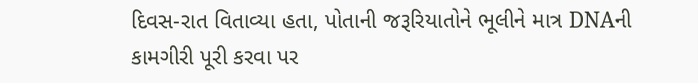દિવસ-રાત વિતાવ્યા હતા, પોતાની જરૂરિયાતોને ભૂલીને માત્ર DNAની કામગીરી પૂરી કરવા પર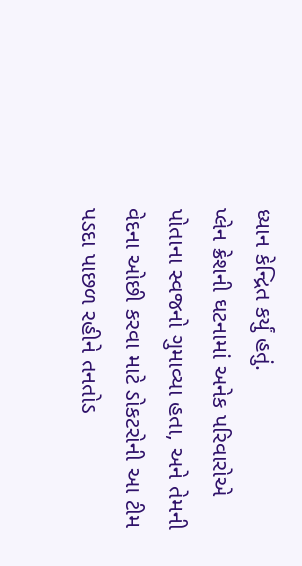ધ્યાન કેન્દ્રિત કર્યું હતું.
પ્લેન ક્રેશની ઘટનામાં અનેક પરિવારોએ પોતાના સ્વજનો ગુમાવ્યા હતા, અને તેમની વેદના ઓછી કરવા માટે ડોકટરોની આ ટીમ પડદા પાછળ રહીને તનતોડ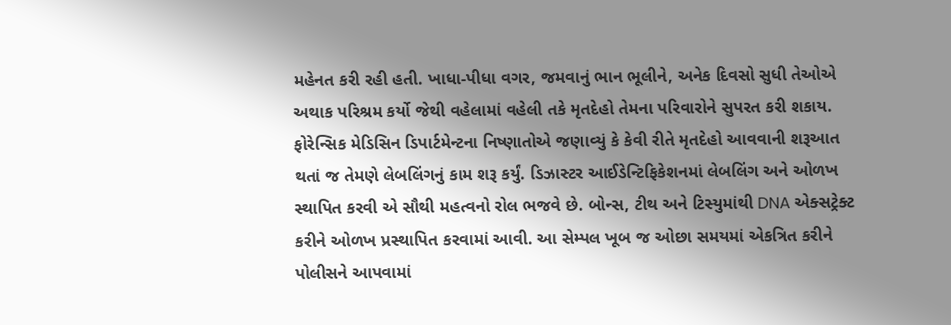મહેનત કરી રહી હતી. ખાધા-પીધા વગર, જમવાનું ભાન ભૂલીને, અનેક દિવસો સુધી તેઓએ અથાક પરિશ્રમ કર્યો જેથી વહેલામાં વહેલી તકે મૃતદેહો તેમના પરિવારોને સુપરત કરી શકાય. ફોરેન્સિક મેડિસિન ડિપાર્ટમેન્ટના નિષ્ણાતોએ જણાવ્યું કે કેવી રીતે મૃતદેહો આવવાની શરૂઆત થતાં જ તેમણે લેબલિંગનું કામ શરૂ કર્યું. ડિઝાસ્ટર આઈડેન્ટિફિકેશનમાં લેબલિંગ અને ઓળખ સ્થાપિત કરવી એ સૌથી મહત્વનો રોલ ભજવે છે. બોન્સ, ટીથ અને ટિસ્યુમાંથી DNA એક્સટ્રેક્ટ કરીને ઓળખ પ્રસ્થાપિત કરવામાં આવી. આ સેમ્પલ ખૂબ જ ઓછા સમયમાં એકત્રિત કરીને પોલીસને આપવામાં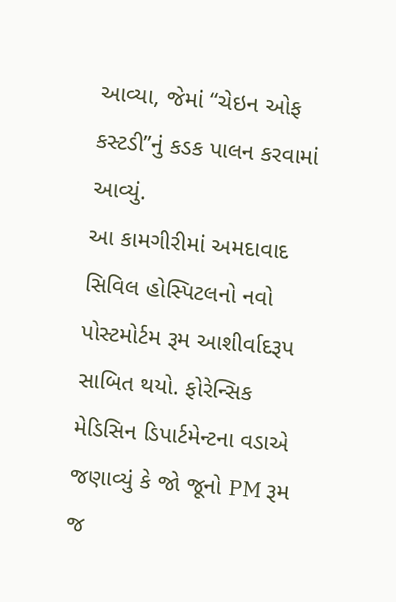આવ્યા, જેમાં “ચેઇન ઓફ કસ્ટડી”નું કડક પાલન કરવામાં આવ્યું.
આ કામગીરીમાં અમદાવાદ સિવિલ હોસ્પિટલનો નવો પોસ્ટમોર્ટમ રૂમ આશીર્વાદરૂપ સાબિત થયો. ફોરેન્સિક મેડિસિન ડિપાર્ટમેન્ટના વડાએ જણાવ્યું કે જો જૂનો PM રૂમ જ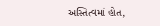અસ્તિત્વમાં હોત,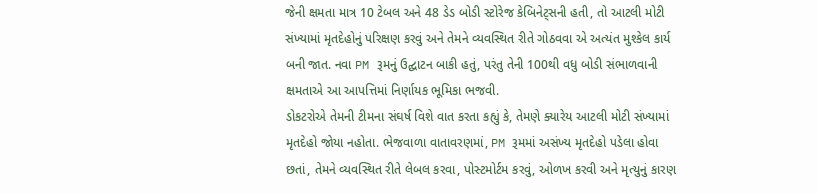જેની ક્ષમતા માત્ર 10 ટેબલ અને 48 ડેડ બોડી સ્ટોરેજ કેબિનેટ્સની હતી, તો આટલી મોટી સંખ્યામાં મૃતદેહોનું પરિક્ષણ કરવું અને તેમને વ્યવસ્થિત રીતે ગોઠવવા એ અત્યંત મુશ્કેલ કાર્ય બની જાત. નવા PM રૂમનું ઉદ્ઘાટન બાકી હતું, પરંતુ તેની 100થી વધુ બોડી સંભાળવાની ક્ષમતાએ આ આપત્તિમાં નિર્ણાયક ભૂમિકા ભજવી.
ડોકટરોએ તેમની ટીમના સંઘર્ષ વિશે વાત કરતા કહ્યું કે, તેમણે ક્યારેય આટલી મોટી સંખ્યામાં મૃતદેહો જોયા નહોતા. ભેજવાળા વાતાવરણમાં, PM રૂમમાં અસંખ્ય મૃતદેહો પડેલા હોવા છતાં, તેમને વ્યવસ્થિત રીતે લેબલ કરવા, પોસ્ટમોર્ટમ કરવું, ઓળખ કરવી અને મૃત્યુનું કારણ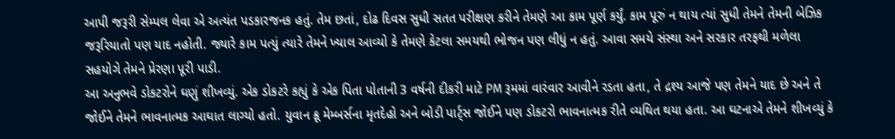આપી જરૂરી સેમ્પલ લેવા એ અત્યંત પડકારજનક હતું. તેમ છતાં, દોઢ દિવસ સુધી સતત પરીક્ષણ કરીને તેમણે આ કામ પૂર્ણ કર્યું. કામ પૂરું ન થાય ત્યાં સુધી તેમને તેમની બેઝિક જરૂરિયાતો પણ યાદ નહોતી. જ્યારે કામ પત્યું ત્યારે તેમને ખ્યાલ આવ્યો કે તેમણે કેટલા સમયથી ભોજન પણ લીધું ન હતું. આવા સમયે સંસ્થા અને સરકાર તરફથી મળેલા સહયોગે તેમને પ્રેરણા પૂરી પાડી.
આ અનુભવે ડોકટરોને ઘણું શીખવ્યું. એક ડોકટરે કહ્યું કે એક પિતા પોતાની 3 વર્ષની દીકરી માટે PM રૂમમાં વારંવાર આવીને રડતા હતા, તે દ્રશ્ય આજે પણ તેમને યાદ છે અને તે જોઈને તેમને ભાવનાત્મક આઘાત લાગ્યો હતો. યુવાન ક્રૂ મેમ્બર્સના મૃતદેહો અને બોડી પાર્ટ્સ જોઈને પણ ડોકટરો ભાવનાત્મક રીતે વ્યથિત થયા હતા. આ ઘટનાએ તેમને શીખવ્યું કે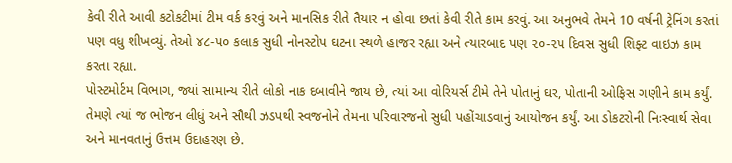કેવી રીતે આવી કટોકટીમાં ટીમ વર્ક કરવું અને માનસિક રીતે તૈયાર ન હોવા છતાં કેવી રીતે કામ કરવું. આ અનુભવે તેમને 10 વર્ષની ટ્રેનિંગ કરતાં પણ વધુ શીખવ્યું. તેઓ ૪૮-૫૦ કલાક સુધી નોનસ્ટોપ ઘટના સ્થળે હાજર રહ્યા અને ત્યારબાદ પણ ૨૦-૨૫ દિવસ સુધી શિફ્ટ વાઇઝ કામ કરતા રહ્યા.
પોસ્ટમોર્ટમ વિભાગ, જ્યાં સામાન્ય રીતે લોકો નાક દબાવીને જાય છે, ત્યાં આ વોરિયર્સ ટીમે તેને પોતાનું ઘર, પોતાની ઓફિસ ગણીને કામ કર્યું. તેમણે ત્યાં જ ભોજન લીધું અને સૌથી ઝડપથી સ્વજનોને તેમના પરિવારજનો સુધી પહોંચાડવાનું આયોજન કર્યું. આ ડોકટરોની નિઃસ્વાર્થ સેવા અને માનવતાનું ઉત્તમ ઉદાહરણ છે.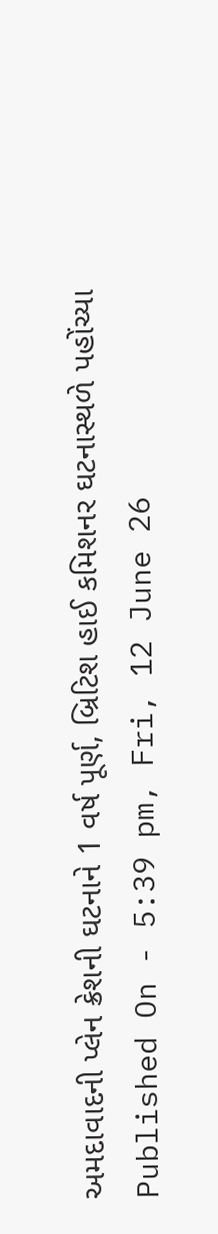અમદાવાદની પ્લેન ક્રેશની ઘટનાને 1 વર્ષ પૂર્ણ, બ્રિટિશ હાઈ કમિશનર ઘટનાસ્થળે પહોંચ્યા
Published On - 5:39 pm, Fri, 12 June 26